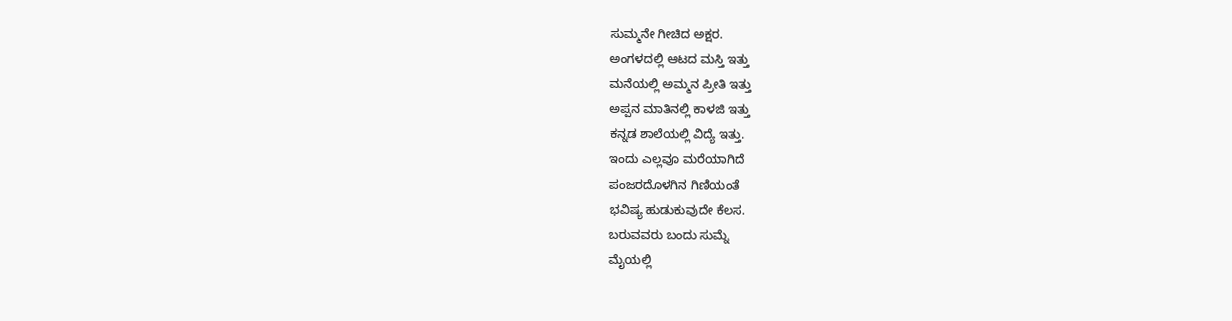ಸುಮ್ಮನೇ ಗೀಚಿದ ಅಕ್ಷರ.
ಅಂಗಳದಲ್ಲಿ ಆಟದ ಮಸ್ತಿ ಇತ್ತು
ಮನೆಯಲ್ಲಿ ಅಮ್ಮನ ಪ್ರೀತಿ ಇತ್ತು
ಅಪ್ಪನ ಮಾತಿನಲ್ಲಿ ಕಾಳಜಿ ಇತ್ತು
ಕನ್ನಡ ಶಾಲೆಯಲ್ಲಿ ವಿದ್ಯೆ ಇತ್ತು.
ಇಂದು ಎಲ್ಲವೂ ಮರೆಯಾಗಿದೆ
ಪಂಜರದೊಳಗಿನ ಗಿಣಿಯಂತೆ
ಭವಿಷ್ಯ ಹುಡುಕುವುದೇ ಕೆಲಸ.
ಬರುವವರು ಬಂದು ಸುಮ್ನೆ
ಮೈಯಲ್ಲಿ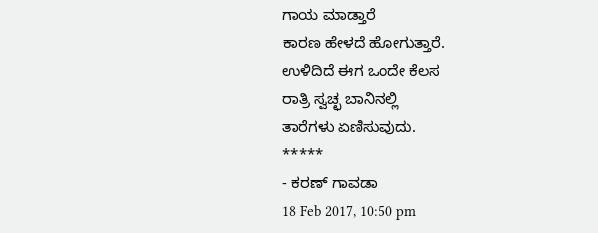ಗಾಯ ಮಾಡ್ತಾರೆ
ಕಾರಣ ಹೇಳದೆ ಹೋಗುತ್ತಾರೆ.
ಉಳಿದಿದೆ ಈಗ ಒಂದೇ ಕೆಲಸ
ರಾತ್ರಿ ಸ್ವಚ್ಛ ಬಾನಿನಲ್ಲಿ
ತಾರೆಗಳು ಏಣಿಸುವುದು.
*****
- ಕರಣ್ ಗಾವಡಾ
18 Feb 2017, 10:50 pm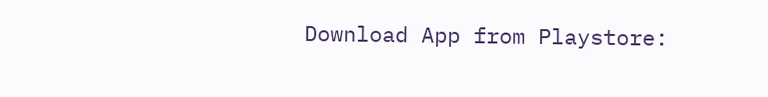Download App from Playstore: